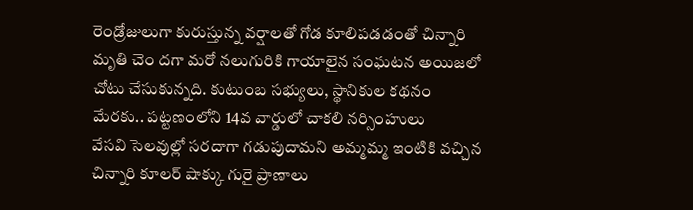రెండ్రోజులుగా కురుస్తున్న వర్షాలతో గోడ కూలిపడడంతో చిన్నారి మృతి చెం దగా మరో నలుగురికి గాయాలైన సంఘటన అయిజలో చోటు చేసుకున్నది. కుటుంబ సభ్యులు, స్థానికుల కథనం మేరకు.. పట్టణంలోని 14వ వార్డులో చాకలి నర్సింహులు
వేసవి సెలవుల్లో సరదాగా గడుపుదామని అమ్మమ్మ ఇంటికి వచ్చిన చిన్నారి కూలర్ షాక్కు గురై ప్రాణాలు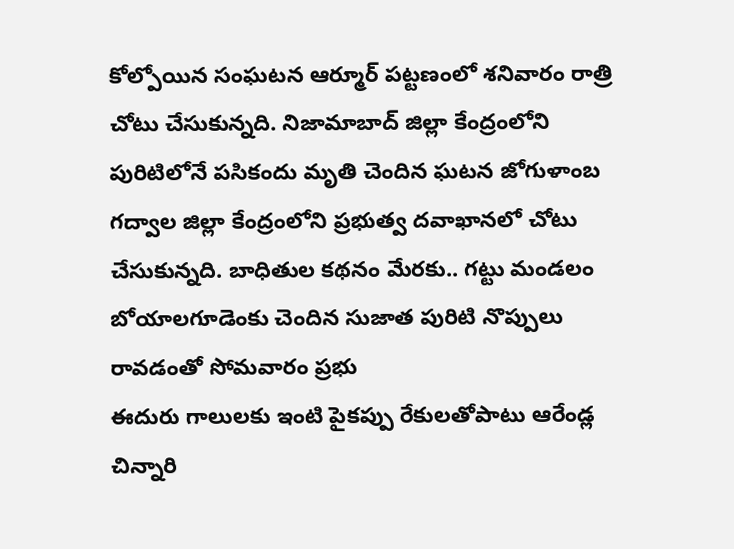కోల్పోయిన సంఘటన ఆర్మూర్ పట్టణంలో శనివారం రాత్రి చోటు చేసుకున్నది. నిజామాబాద్ జిల్లా కేంద్రంలోని
పురిటిలోనే పసికందు మృతి చెందిన ఘటన జోగుళాంబ గద్వాల జిల్లా కేంద్రంలోని ప్రభుత్వ దవాఖానలో చోటు చేసుకున్నది. బాధితుల కథనం మేరకు.. గట్టు మండలం బోయాలగూడెంకు చెందిన సుజాత పురిటి నొప్పులు రావడంతో సోమవారం ప్రభు
ఈదురు గాలులకు ఇంటి పైకప్పు రేకులతోపాటు ఆరేండ్ల చిన్నారి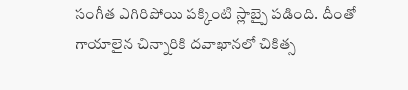సంగీత ఎగిరిపోయి పక్కింటి స్లాబ్పై పడింది. దీంతో గాయాలైన చిన్నారికి దవాఖానలో చికిత్స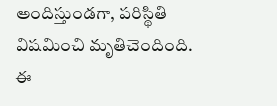అందిస్తుండగా, పరిస్థితి విషమించి మృతిచెందింది. ఈ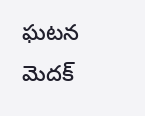ఘటన మెదక్